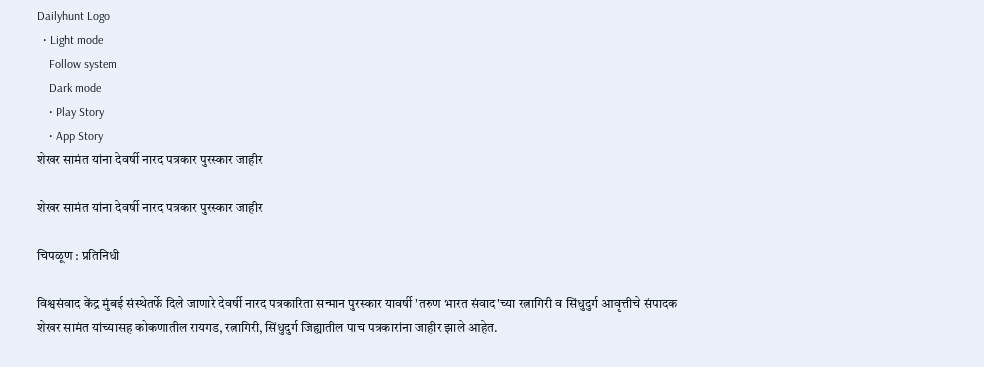Dailyhunt Logo
  • Light mode
    Follow system
    Dark mode
    • Play Story
    • App Story
शेखर सामंत यांना देवर्षी नारद पत्रकार पुरस्कार जाहीर

शेखर सामंत यांना देवर्षी नारद पत्रकार पुरस्कार जाहीर

चिपळूण : प्रतिनिधी

विश्वसंवाद केंद्र मुंबई संस्थेतर्फे दिले जाणारे देवर्षी नारद पत्रकारिता सन्मान पुरस्कार यावर्षी 'तरुण भारत संवाद'च्या रत्नागिरी व सिंधुदुर्ग आवृत्तीचे संपादक शेखर सामंत यांच्यासह कोकणातील रायगड, रत्नागिरी, सिंधुदुर्ग जिह्यातील पाच पत्रकारांना जाहीर झाले आहेत.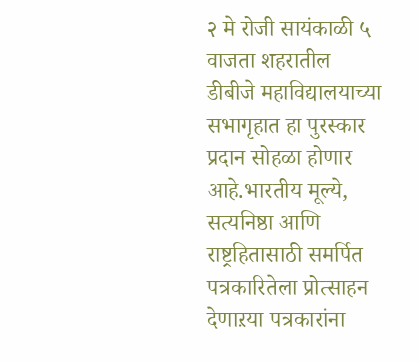२ मे रोजी सायंकाळी ५ वाजता शहरातील डीबीजे महाविद्यालयाच्या सभागृहात हा पुरस्कार प्रदान सोहळा होणार आहे.भारतीय मूल्ये, सत्यनिष्ठा आणि राष्ट्रहितासाठी समर्पित पत्रकारितेला प्रोत्साहन देणाऱया पत्रकारांना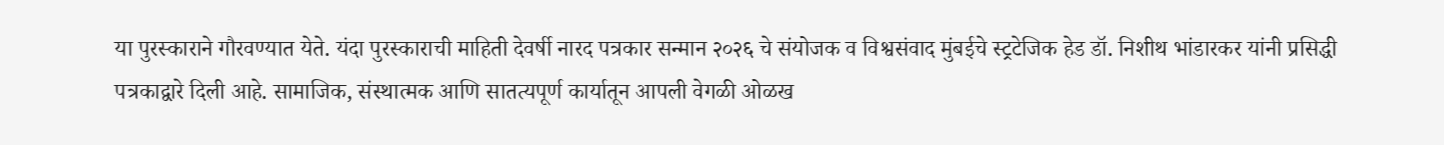या पुरस्काराने गौरवण्यात येते. यंदा पुरस्काराची माहिती देवर्षी नारद पत्रकार सन्मान २०२६ चे संयोजक व विश्वसंवाद मुंबईचे स्ट्रटेजिक हेड डॉ. निशीथ भांडारकर यांनी प्रसिद्धी पत्रकाद्वारे दिली आहे. सामाजिक, संस्थात्मक आणि सातत्यपूर्ण कार्यातून आपली वेगळी ओळख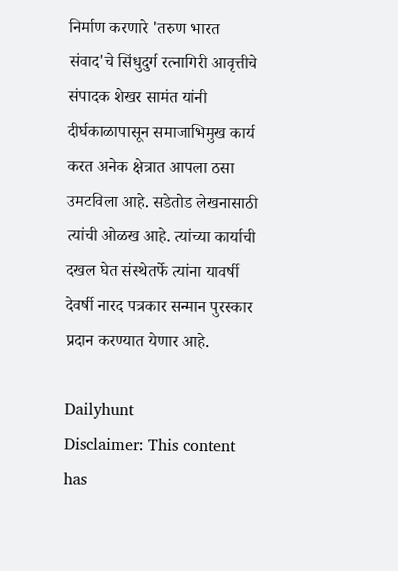निर्माण करणारे 'तरुण भारत संवाद'चे सिंधुदुर्ग रत्नागिरी आवृत्तीचे संपादक शेखर सामंत यांनी दीर्घकाळापासून समाजाभिमुख कार्य करत अनेक क्षेत्रात आपला ठसा उमटविला आहे. सडेतोड लेखनासाठी त्यांची ओळख आहे. त्यांच्या कार्याची दखल घेत संस्थेतर्फे त्यांना यावर्षी देवर्षी नारद पत्रकार सन्मान पुरस्कार प्रदान करण्यात येणार आहे.

Dailyhunt
Disclaimer: This content has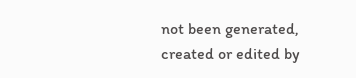not been generated, created or edited by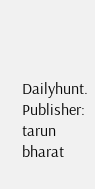Dailyhunt. Publisher: tarun bharat